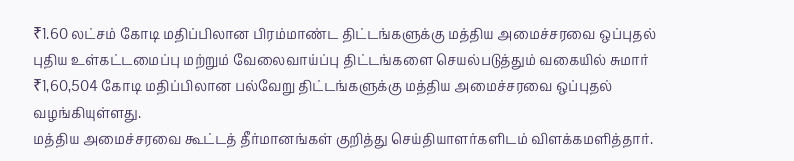₹1.60 லட்சம் கோடி மதிப்பிலான பிரம்மாண்ட திட்டங்களுக்கு மத்திய அமைச்சரவை ஒப்புதல்
புதிய உள்கட்டமைப்பு மற்றும் வேலைவாய்ப்பு திட்டங்களை செயல்படுத்தும் வகையில் சுமார் ₹1,60,504 கோடி மதிப்பிலான பல்வேறு திட்டங்களுக்கு மத்திய அமைச்சரவை ஒப்புதல் வழங்கியுள்ளது.
மத்திய அமைச்சரவை கூட்டத் தீர்மானங்கள் குறித்து செய்தியாளர்களிடம் விளக்கமளித்தார்.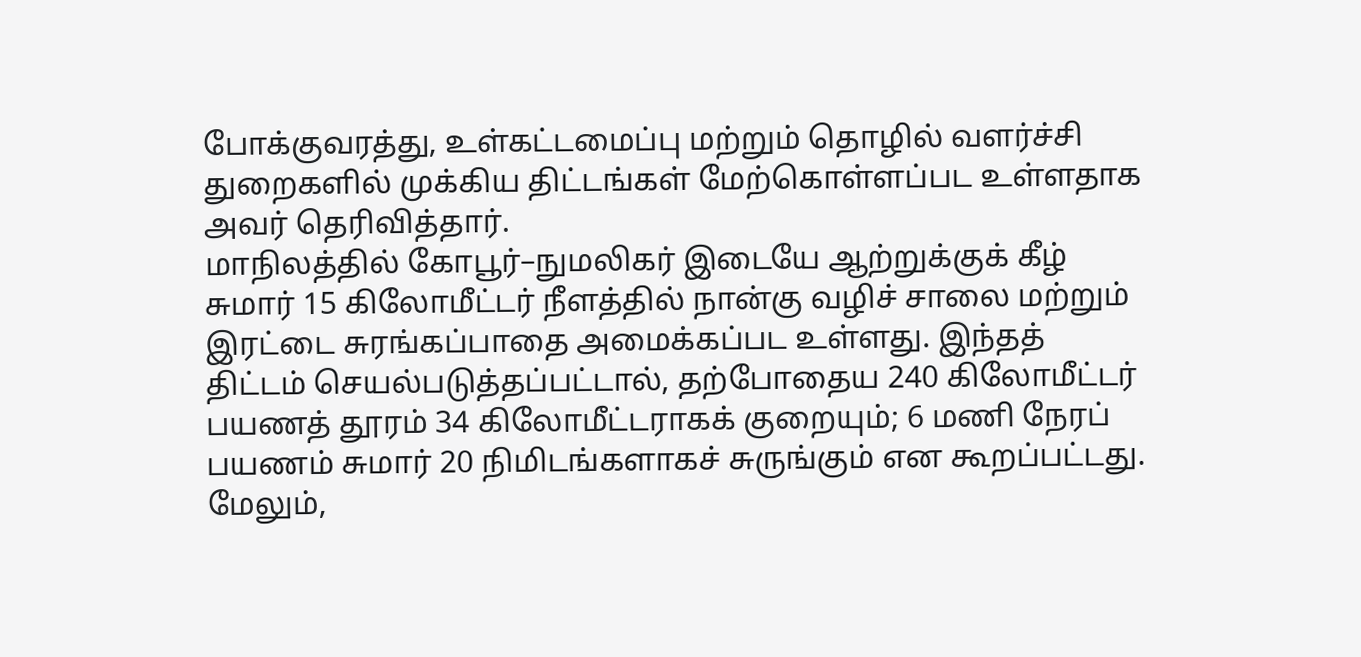போக்குவரத்து, உள்கட்டமைப்பு மற்றும் தொழில் வளர்ச்சி துறைகளில் முக்கிய திட்டங்கள் மேற்கொள்ளப்பட உள்ளதாக அவர் தெரிவித்தார்.
மாநிலத்தில் கோபூர்–நுமலிகர் இடையே ஆற்றுக்குக் கீழ் சுமார் 15 கிலோமீட்டர் நீளத்தில் நான்கு வழிச் சாலை மற்றும் இரட்டை சுரங்கப்பாதை அமைக்கப்பட உள்ளது. இந்தத் திட்டம் செயல்படுத்தப்பட்டால், தற்போதைய 240 கிலோமீட்டர் பயணத் தூரம் 34 கிலோமீட்டராகக் குறையும்; 6 மணி நேரப் பயணம் சுமார் 20 நிமிடங்களாகச் சுருங்கும் என கூறப்பட்டது.
மேலும்,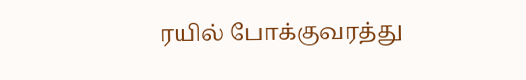ரயில் போக்குவரத்து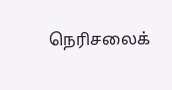நெரிசலைக்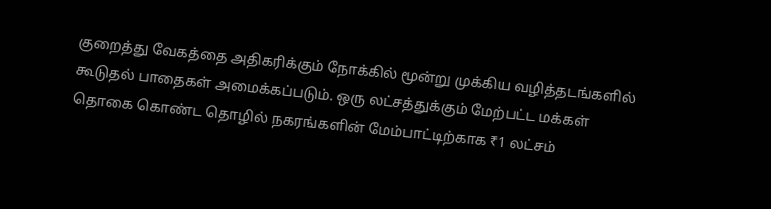குறைத்து வேகத்தை அதிகரிக்கும் நோக்கில் மூன்று முக்கிய வழித்தடங்களில் கூடுதல் பாதைகள் அமைக்கப்படும். ஒரு லட்சத்துக்கும் மேற்பட்ட மக்கள் தொகை கொண்ட தொழில் நகரங்களின் மேம்பாட்டிற்காக ₹1 லட்சம்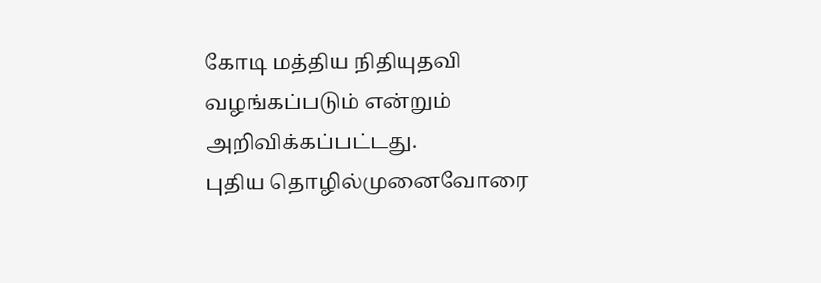கோடி மத்திய நிதியுதவி வழங்கப்படும் என்றும் அறிவிக்கப்பட்டது.
புதிய தொழில்முனைவோரை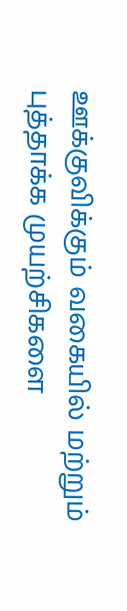ஊக்குவிக்கும் வகையில் மற்றும் புத்தாக்க முயற்சிகளை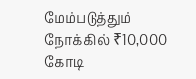மேம்படுத்தும் நோக்கில் ₹10,000 கோடி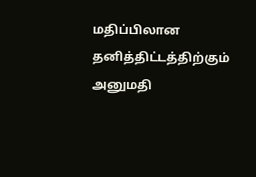மதிப்பிலான தனித்திட்டத்திற்கும் அனுமதி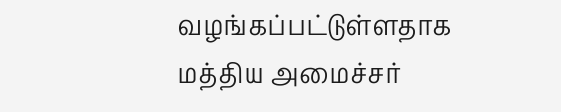வழங்கப்பட்டுள்ளதாக மத்திய அமைச்சர்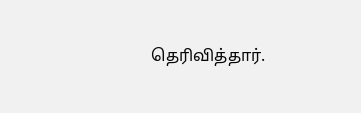தெரிவித்தார்.